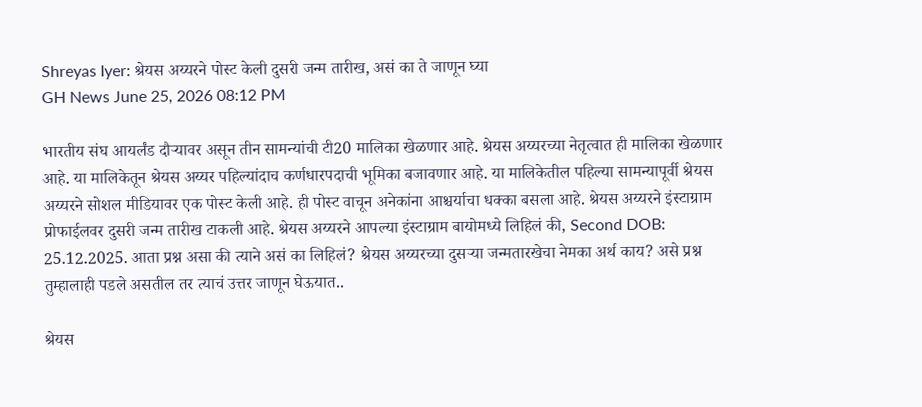Shreyas Iyer: श्रेयस अय्यरने पोस्ट केली दुसरी जन्म तारीख, असं का ते जाणून घ्या
GH News June 25, 2026 08:12 PM

भारतीय संघ आयर्लंड दौऱ्यावर असून तीन सामन्यांची टी20 मालिका खेळणार आहे. श्रेयस अय्यरच्या नेतृत्वात ही मालिका खेळणार आहे. या मालिकेतून श्रेयस अय्यर पहिल्यांदाच कर्णधारपदाची भूमिका बजावणार आहे. या मालिकेतील पहिल्या सामन्यापूर्वी श्रेयस अय्यरने सोशल मीडियावर एक पोस्ट केली आहे. ही पोस्ट वाचून अनेकांना आश्चर्याचा धक्का बसला आहे. श्रेयस अय्यरने इंस्टाग्राम प्रोफाईलवर दुसरी जन्म तारीख टाकली आहे. श्रेयस अय्यरने आपल्या इंस्टाग्राम बायोमध्ये लिहिलं की, Second DOB: 25.12.2025. आता प्रश्न असा की त्याने असं का लिहिलं? श्रेयस अय्यरच्या दुसऱ्या जन्मतारखेचा नेमका अर्थ काय? असे प्रश्न तुम्हालाही पडले असतील तर त्याचं उत्तर जाणून घेऊयात..

श्रेयस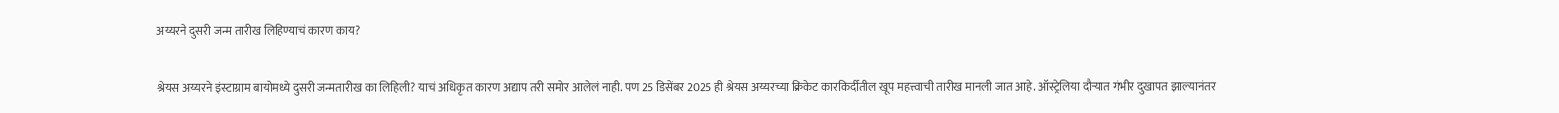अय्यरने दुसरी जन्म तारीख लिहिण्याचं कारण काय?

श्रेयस अय्यरने इंस्टाग्राम बायोमध्ये दुसरी जन्मतारीख का लिहिली? याचं अधिकृत कारण अद्याप तरी समोर आलेलं नाही. पण 25 डिसेंबर 2025 ही श्रेयस अय्यरच्या क्रिकेट कारकिर्दीतील खूप महत्त्वाची तारीख मानली जात आहे. ऑस्ट्रेलिया दौऱ्यात गंभीर दुखापत झाल्यानंतर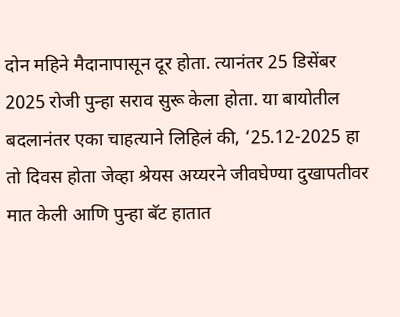दोन महिने मैदानापासून दूर होता. त्यानंतर 25 डिसेंबर 2025 रोजी पुन्हा सराव सुरू केला होता. या बायोतील बदलानंतर एका चाहत्याने लिहिलं की, ‘25.12-2025 हा तो दिवस होता जेव्हा श्रेयस अय्यरने जीवघेण्या दुखापतीवर मात केली आणि पुन्हा बॅट हातात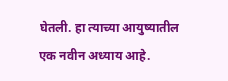घेतली. हा त्याच्या आयुष्यातील एक नवीन अध्याय आहे.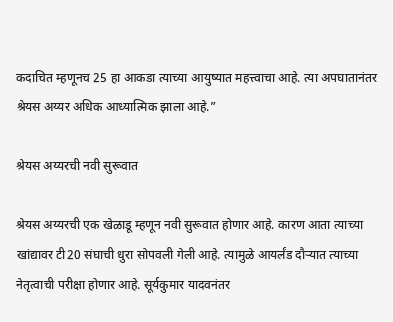कदाचित म्हणूनच 25 हा आकडा त्याच्या आयुष्यात महत्त्वाचा आहे. त्या अपघातानंतर श्रेयस अय्यर अधिक आध्यात्मिक झाला आहे.”

श्रेयस अय्यरची नवी सुरूवात

श्रेयस अय्यरची एक खेळाडू म्हणून नवी सुरूवात होणार आहे. कारण आता त्याच्या खांद्यावर टी20 संघाची धुरा सोपवली गेली आहे. त्यामुळे आयर्लंड दौऱ्यात त्याच्या नेतृत्वाची परीक्षा होणार आहे. सूर्यकुमार यादवनंतर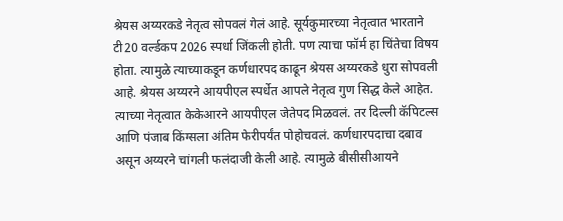श्रेयस अय्यरकडे नेतृत्व सोपवलं गेलं आहे. सूर्यकुमारच्या नेतृत्वात भारताने टी20 वर्ल्डकप 2026 स्पर्धा जिंकली होती. पण त्याचा फॉर्म हा चिंतेचा विषय होता. त्यामुळे त्याच्याकडून कर्णधारपद काढून श्रेयस अय्यरकडे धुरा सोपवली आहे. श्रेयस अय्यरने आयपीएल स्पर्धेत आपले नेतृत्व गुण सिद्ध केले आहेत. त्याच्या नेतृत्वात केकेआरने आयपीएल जेतेपद मिळवलं. तर दिल्ली कॅपिटल्स आणि पंजाब किंग्सला अंतिम फेरीपर्यंत पोहोचवलं. कर्णधारपदाचा दबाव असून अय्यरने चांगली फलंदाजी केली आहे. त्यामुळे बीसीसीआयने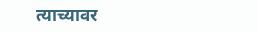त्याच्यावर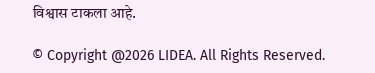विश्वास टाकला आहे.

© Copyright @2026 LIDEA. All Rights Reserved.